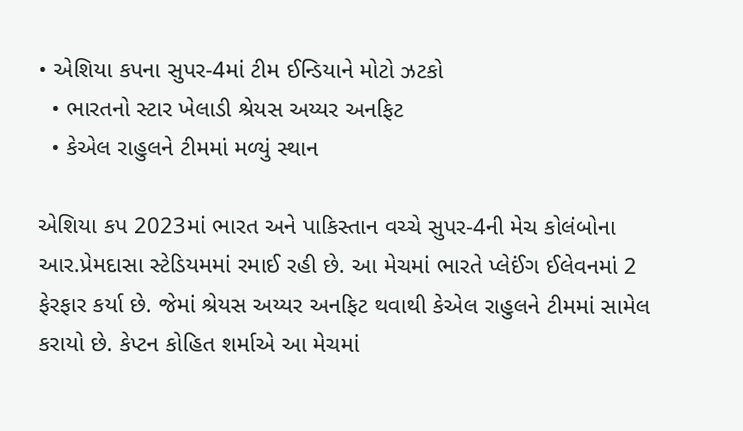• એશિયા કપના સુપર-4માં ટીમ ઈન્ડિયાને મોટો ઝટકો
  • ભારતનો સ્ટાર ખેલાડી શ્રેયસ અય્યર અનફિટ
  • કેએલ રાહુલને ટીમમાં મળ્યું સ્થાન

એશિયા કપ 2023માં ભારત અને પાકિસ્તાન વચ્ચે સુપર-4ની મેચ કોલંબોના આર.પ્રેમદાસા સ્ટેડિયમમાં રમાઈ રહી છે. આ મેચમાં ભારતે પ્લેઈંગ ઈલેવનમાં 2 ફેરફાર કર્યા છે. જેમાં શ્રેયસ અય્યર અનફિટ થવાથી કેએલ રાહુલને ટીમમાં સામેલ કરાયો છે. કેપ્ટન કોહિત શર્માએ આ મેચમાં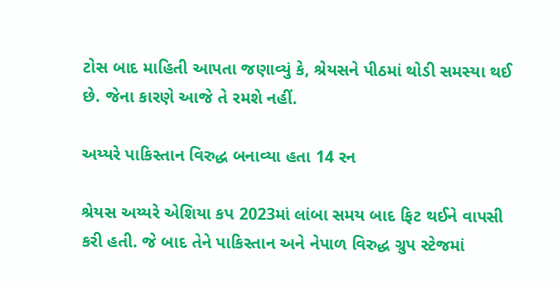ટોસ બાદ માહિતી આપતા જણાવ્યું કે, શ્રેયસને પીઠમાં થોડી સમસ્યા થઈ છે. જેના કારણે આજે તે રમશે નહીં.

અય્યરે પાકિસ્તાન વિરુદ્ધ બનાવ્યા હતા 14 રન

શ્રેયસ અય્યરે એશિયા કપ 2023માં લાંબા સમય બાદ ફિટ થઈને વાપસી કરી હતી. જે બાદ તેને પાકિસ્તાન અને નેપાળ વિરુદ્ધ ગ્રુપ સ્ટેજમાં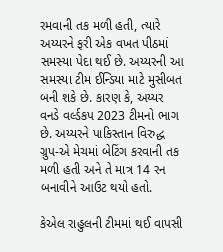રમવાની તક મળી હતી, ત્યારે અય્યરને ફરી એક વખત પીઠમાં સમસ્યા પેદા થઈ છે. અય્યરની આ સમસ્યા ટીમ ઈન્ડિયા માટે મુસીબત બની શકે છે. કારણ કે, અય્યર વનડે વર્લ્ડકપ 2023 ટીમનો ભાગ છે. અય્યરને પાકિસ્તાન વિરુદ્ધ ગ્રુપ-એ મેચમાં બેટિંગ કરવાની તક મળી હતી અને તે માત્ર 14 રન બનાવીને આઉટ થયો હતો.

કેએલ રાહુલની ટીમમાં થઈ વાપસી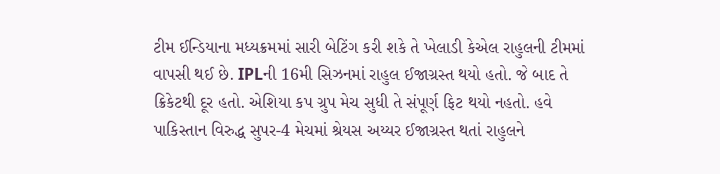ટીમ ઈન્ડિયાના મધ્યક્રમમાં સારી બેટિંગ કરી શકે તે ખેલાડી કેએલ રાહુલની ટીમમાં વાપસી થઈ છે. IPLની 16મી સિઝનમાં રાહુલ ઈજાગ્રસ્ત થયો હતો. જે બાદ તે ક્રિકેટથી દૂર હતો. એશિયા કપ ગ્રુપ મેચ સુધી તે સંપૂર્ણ ફિટ થયો નહતો. હવે પાકિસ્તાન વિરુદ્ધ સુપર-4 મેચમાં શ્રેયસ અય્યર ઈજાગ્રસ્ત થતાં રાહુલને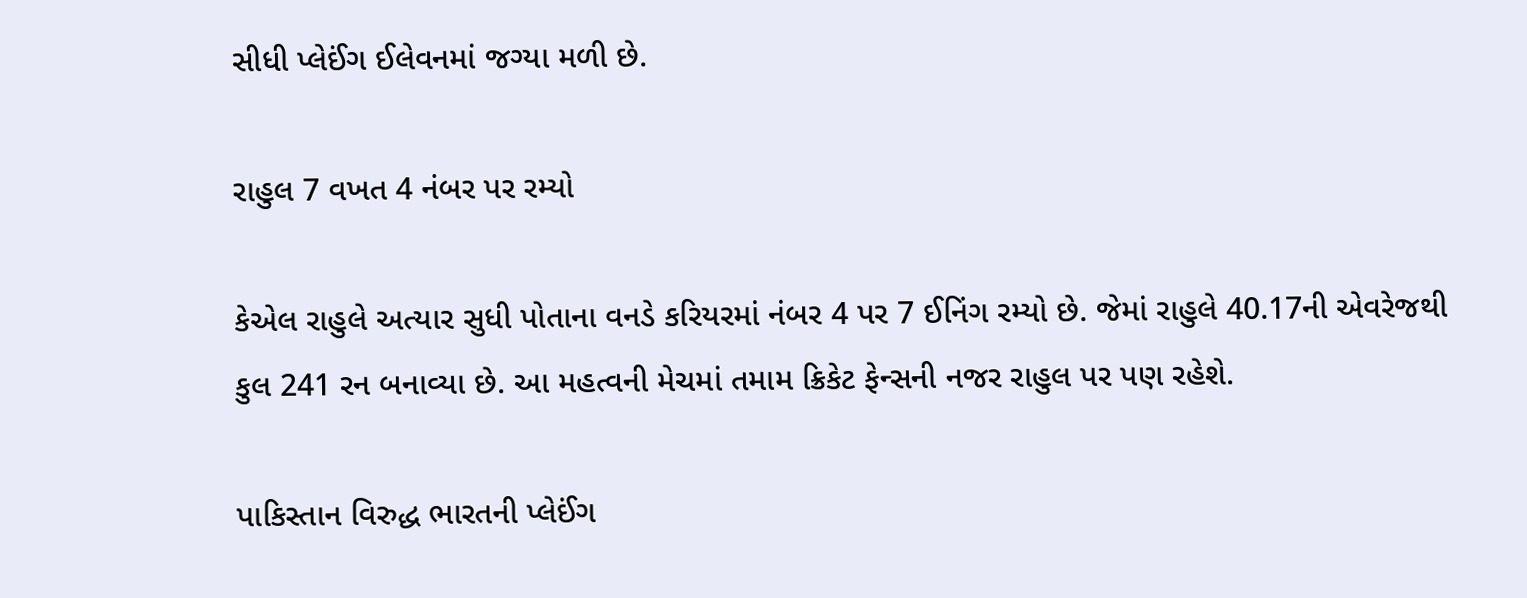સીધી પ્લેઈંગ ઈલેવનમાં જગ્યા મળી છે.

રાહુલ 7 વખત 4 નંબર પર રમ્યો

કેએલ રાહુલે અત્યાર સુધી પોતાના વનડે કરિયરમાં નંબર 4 પર 7 ઈનિંગ રમ્યો છે. જેમાં રાહુલે 40.17ની એવરેજથી કુલ 241 રન બનાવ્યા છે. આ મહત્વની મેચમાં તમામ ક્રિકેટ ફેન્સની નજર રાહુલ પર પણ રહેશે.

પાકિસ્તાન વિરુદ્ધ ભારતની પ્લેઈંગ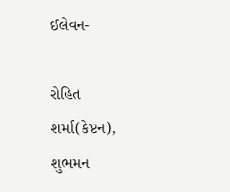ઈલેવન-

રોહિત શર્મા(કેપ્ટન), શુભમન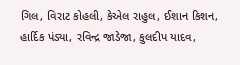ગિલ, વિરાટ કોહલી, કેએલ રાહુલ, ઈશાન કિશન, હાર્દિક પંડ્યા, રવિન્દ્ર જાડેજા, કુલદીપ યાદવ,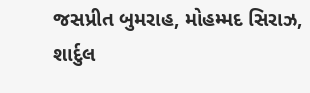જસપ્રીત બુમરાહ, મોહમ્મદ સિરાઝ, શાર્દુલ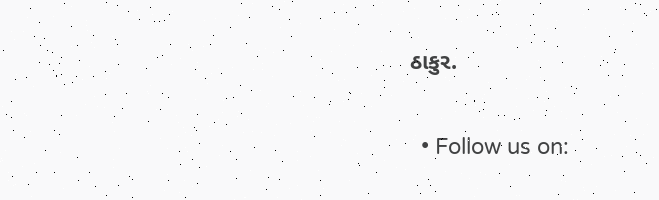ઠાકુર.

  • Follow us on: